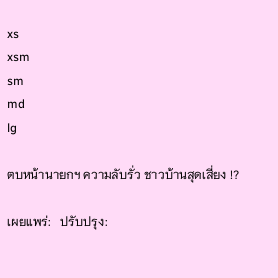xs
xsm
sm
md
lg

ตบหน้านายกฯ ความลับรั่ว ชาวบ้านสุดเสี่ยง !?

เผยแพร่:   ปรับปรุง: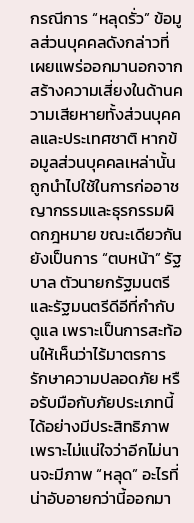กรณีการ “หลุดรั่ว” ข้อมูลส่วนบุคคลดังกล่าวที่เผยแพร่ออกมานอกจากสร้างความเสี่ยงในด้านความเสียหายทั้งส่วนบุคคลและประเทศชาติ หากข้อมูลส่วนบุคคลเหล่านั้นถูกนำไปใช้ในการก่ออาชญากรรมและธุรกรรมผิดกฎหมาย ขณะเดียวกันยังเป็นการ “ตบหน้า” รัฐบาล ตัวนายกรัฐมนตรี และรัฐมนตรีดีอีที่กำกับดูแล เพราะเป็นการสะท้อนให้เห็นว่าไร้มาตรการรักษาความปลอดภัย หรือรับมือกับภัยประเภทนี้ได้อย่างมีประสิทธิภาพ เพราะไม่แน่ใจว่าอีกไม่นานจะมีภาพ “หลุด” อะไรที่น่าอับอายกว่านี้ออกมา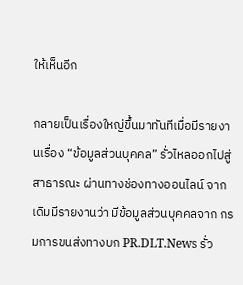ให้เห็นอีก

กลายเป็นเรื่องใหญ่ขึ้นมาทันทีเมื่อมีรายงานเรื่อง “ข้อมูลส่วนบุคคล” รั่วไหลออกไปสู่สาธารณะ ผ่านทางช่องทางออนไลน์ จากเดิมมีรายงานว่า มีข้อมูลส่วนบุคคลจาก กรมการขนส่งทางบก PR.DLT.News รั่ว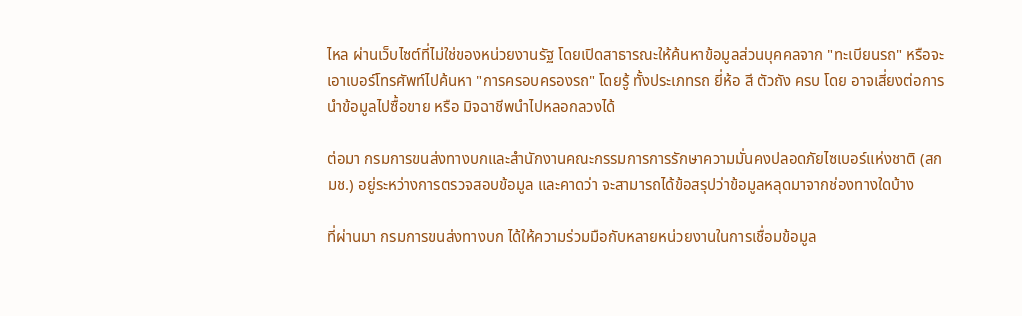ไหล ผ่านเว็บไซต์ที่ไม่ใช่ของหน่วยงานรัฐ โดยเปิดสาธารณะให้ค้นหาข้อมูลส่วนบุคคลจาก "ทะเบียนรถ" หรือจะเอาเบอร์โทรศัพท์ไปค้นหา "การครอบครองรถ" โดยรู้ ทั้งประเภทรถ ยี่ห้อ สี ตัวถัง ครบ โดย อาจเสี่ยงต่อการนำข้อมูลไปซื้อขาย หรือ มิจฉาชีพนำไปหลอกลวงได้

ต่อมา กรมการขนส่งทางบกและสำนักงานคณะกรรมการการรักษาความมั่นคงปลอดภัยไซเบอร์แห่งชาติ (สกมช.) อยู่ระหว่างการตรวจสอบข้อมูล และคาดว่า จะสามารถได้ข้อสรุปว่าข้อมูลหลุดมาจากช่องทางใดบ้าง

ที่ผ่านมา กรมการขนส่งทางบก ได้ให้ความร่วมมือกับหลายหน่วยงานในการเชื่อมข้อมูล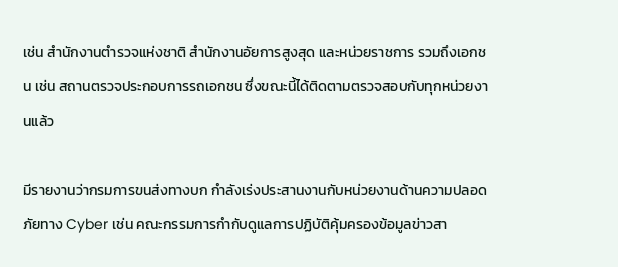เช่น สำนักงานตำรวจแห่งชาติ สำนักงานอัยการสูงสุด และหน่วยราชการ รวมถึงเอกชน เช่น สถานตรวจประกอบการรถเอกชน ซึ่งขณะนี้ได้ติดตามตรวจสอบกับทุกหน่วยงานแล้ว

มีรายงานว่ากรมการขนส่งทางบก กำลังเร่งประสานงานกับหน่วยงานด้านความปลอดภัยทาง Cyber เช่น คณะกรรมการกำกับดูแลการปฏิบัติคุ้มครองข้อมูลข่าวสา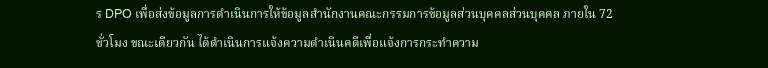ร DPO เพื่อส่งข้อมูลการดำเนินการให้ข้อมูลสำนักงานคณะกรรมการข้อมูลส่วนบุคคลส่วนบุคคล ภายใน 72 ชั่วโมง ขณะเดียวกัน ได้ดำเนินการแจ้งความดำเนินคดีเพื่อแจ้งการกระทำความ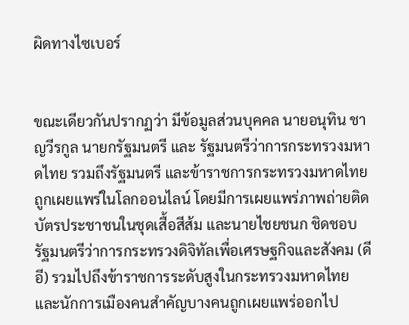ผิดทางไซเบอร์


ขณะเดียวกันปรากฏว่า มีข้อมูลส่วนบุคคล นายอนุทิน ชาญวีรกูล นายกรัฐมนตรี และ รัฐมนตรีว่าการกระทรวงมหาดไทย รวมถึงรัฐมนตรี และข้าราชการกระทรวงมหาดไทย ถูกเผยแพร่ในโลกออนไลน์ โดยมีการเผยแพร่ภาพถ่ายติดบัตรประชาชนในชุดเสื้อสีส้ม และนายไชยชนก ชิดชอบ รัฐมนตรีว่าการกระทรวงดิจิทัลเพื่อเศรษฐกิจและสังคม (ดีอี) รวมไปถึงข้าราชการระดับสูงในกระทรวงมหาดไทย และนักการเมืองคนสำคัญบางคนถูกเผยแพร่ออกไป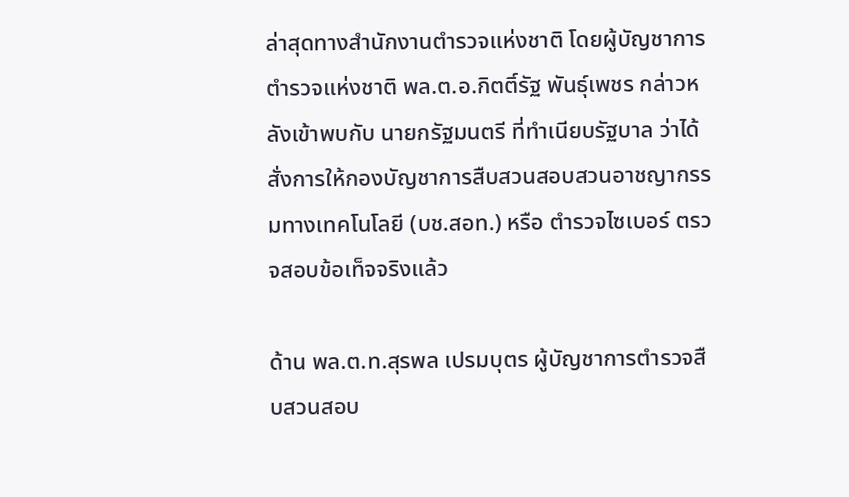ล่าสุดทางสำนักงานตำรวจแห่งชาติ โดยผู้บัญชาการตำรวจแห่งชาติ พล.ต.อ.กิตติ์รัฐ พันธุ์เพชร กล่าวหลังเข้าพบกับ นายกรัฐมนตรี ที่ทำเนียบรัฐบาล ว่าได้สั่งการให้กองบัญชาการสืบสวนสอบสวนอาชญากรรมทางเทคโนโลยี (บช.สอท.) หรือ ตำรวจไซเบอร์ ตรวจสอบข้อเท็จจริงแล้ว

ด้าน พล.ต.ท.สุรพล เปรมบุตร ผู้บัญชาการตำรวจสืบสวนสอบ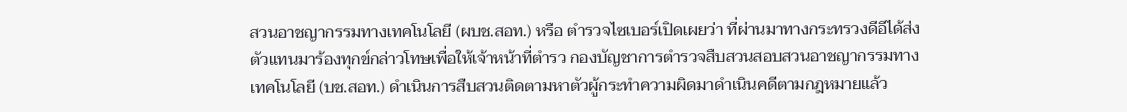สวนอาชญากรรมทางเทคโนโลยี (ผบช.สอท.) หรือ ตำรวจไซเบอร์เปิดเผยว่า ที่ผ่านมาทางกระทรวงดีอีได้ส่งตัวแทนมาร้องทุกข์กล่าวโทษเพื่อให้เจ้าหน้าที่ตำรว กองบัญชาการตำรวจสืบสวนสอบสวนอาชญากรรมทางเทคโนโลยี (บช.สอท.) ดำเนินการสืบสวนติดตามหาตัวผู้กระทำความผิดมาดำเนินคดีตามกฎหมายแล้ว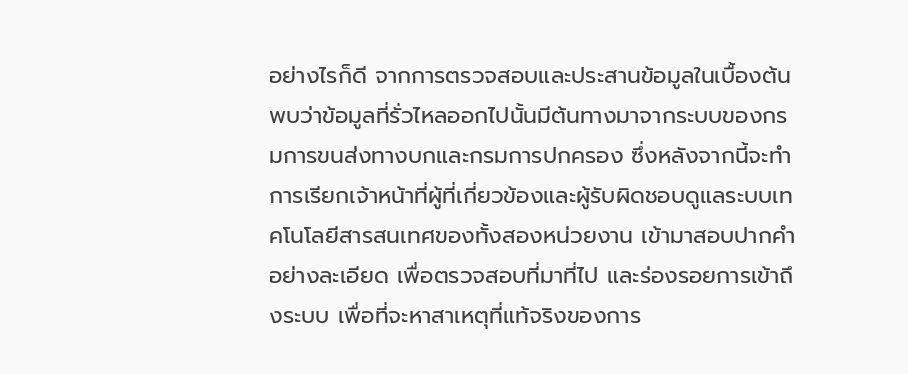อย่างไรก็ดี จากการตรวจสอบและประสานข้อมูลในเบื้องต้นพบว่าข้อมูลที่รั่วไหลออกไปนั้นมีต้นทางมาจากระบบของกรมการขนส่งทางบกและกรมการปกครอง ซึ่งหลังจากนี้จะทำการเรียกเจ้าหน้าที่ผู้ที่เกี่ยวข้องและผู้รับผิดชอบดูแลระบบเทคโนโลยีสารสนเทศของทั้งสองหน่วยงาน เข้ามาสอบปากคำอย่างละเอียด เพื่อตรวจสอบที่มาที่ไป และร่องรอยการเข้าถึงระบบ เพื่อที่จะหาสาเหตุที่แท้จริงของการ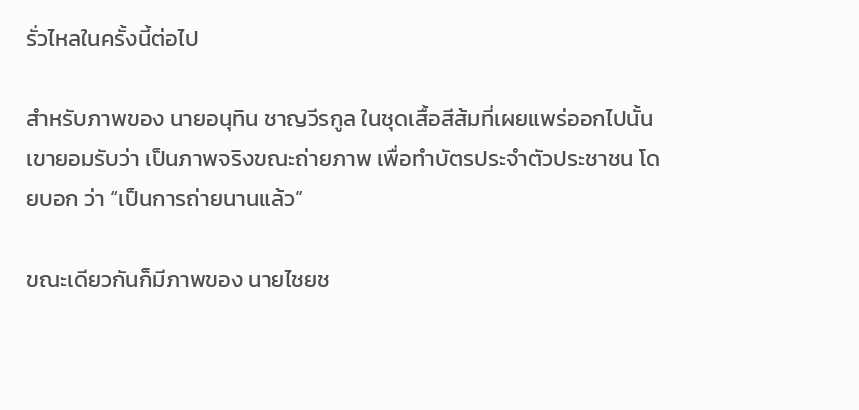รั่วไหลในครั้งนี้ต่อไป

สำหรับภาพของ นายอนุทิน ชาญวีรกูล ในชุดเสื้อสีส้มที่เผยแพร่ออกไปนั้น เขายอมรับว่า เป็นภาพจริงขณะถ่ายภาพ เพื่อทำบัตรประจำตัวประชาชน โดยบอก ว่า “เป็นการถ่ายนานแล้ว”

ขณะเดียวกันก็มีภาพของ นายไชยช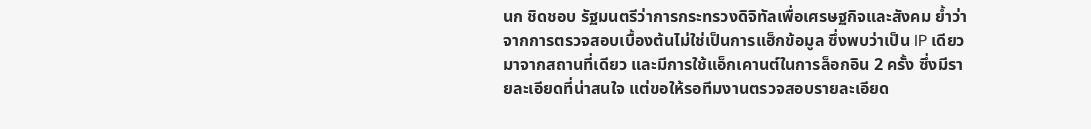นก ชิดชอบ รัฐมนตรีว่าการกระทรวงดิจิทัลเพื่อเศรษฐกิจและสังคม ย้ำว่าจากการตรวจสอบเบื้องต้นไม่ใช่เป็นการแฮ็กข้อมูล ซึ่งพบว่าเป็น IP เดียว มาจากสถานที่เดียว และมีการใช้แอ็กเคานต์ในการล็อกอิน 2 ครั้ง ซึ่งมีรายละเอียดที่น่าสนใจ แต่ขอให้รอทีมงานตรวจสอบรายละเอียด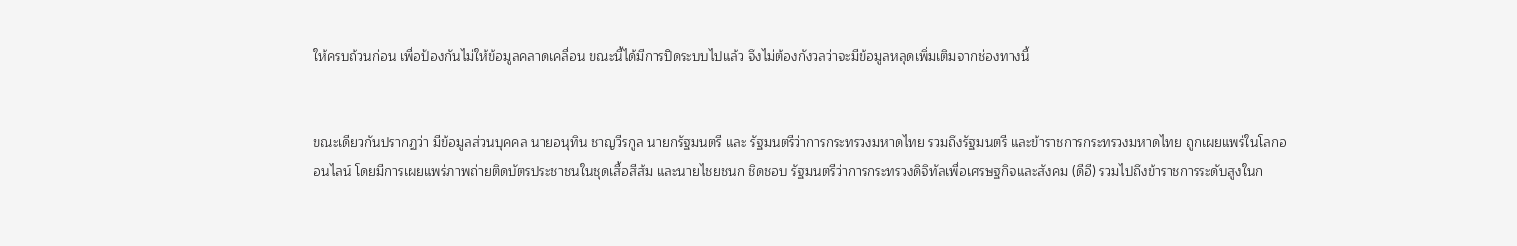ให้ครบถ้วนก่อน เพื่อป้องกันไม่ให้ข้อมูลคลาดเคลื่อน ขณะนี้ได้มีการปิดระบบไปแล้ว จึงไม่ต้องกังวลว่าจะมีข้อมูลหลุดเพิ่มเติมจากช่องทางนี้


ขณะเดียวกันปรากฏว่า มีข้อมูลส่วนบุคคล นายอนุทิน ชาญวีรกูล นายกรัฐมนตรี และ รัฐมนตรีว่าการกระทรวงมหาดไทย รวมถึงรัฐมนตรี และข้าราชการกระทรวงมหาดไทย ถูกเผยแพร่ในโลกออนไลน์ โดยมีการเผยแพร่ภาพถ่ายติดบัตรประชาชนในชุดเสื้อสีส้ม และนายไชยชนก ชิดชอบ รัฐมนตรีว่าการกระทรวงดิจิทัลเพื่อเศรษฐกิจและสังคม (ดีอี) รวมไปถึงข้าราชการระดับสูงในก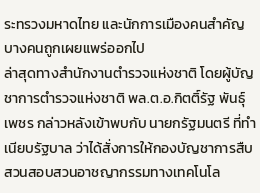ระทรวงมหาดไทย และนักการเมืองคนสำคัญบางคนถูกเผยแพร่ออกไป
ล่าสุดทางสำนักงานตำรวจแห่งชาติ โดยผู้บัญชาการตำรวจแห่งชาติ พล.ต.อ.กิตติ์รัฐ พันธุ์เพชร กล่าวหลังเข้าพบกับ นายกรัฐมนตรี ที่ทำเนียบรัฐบาล ว่าได้สั่งการให้กองบัญชาการสืบสวนสอบสวนอาชญากรรมทางเทคโนโล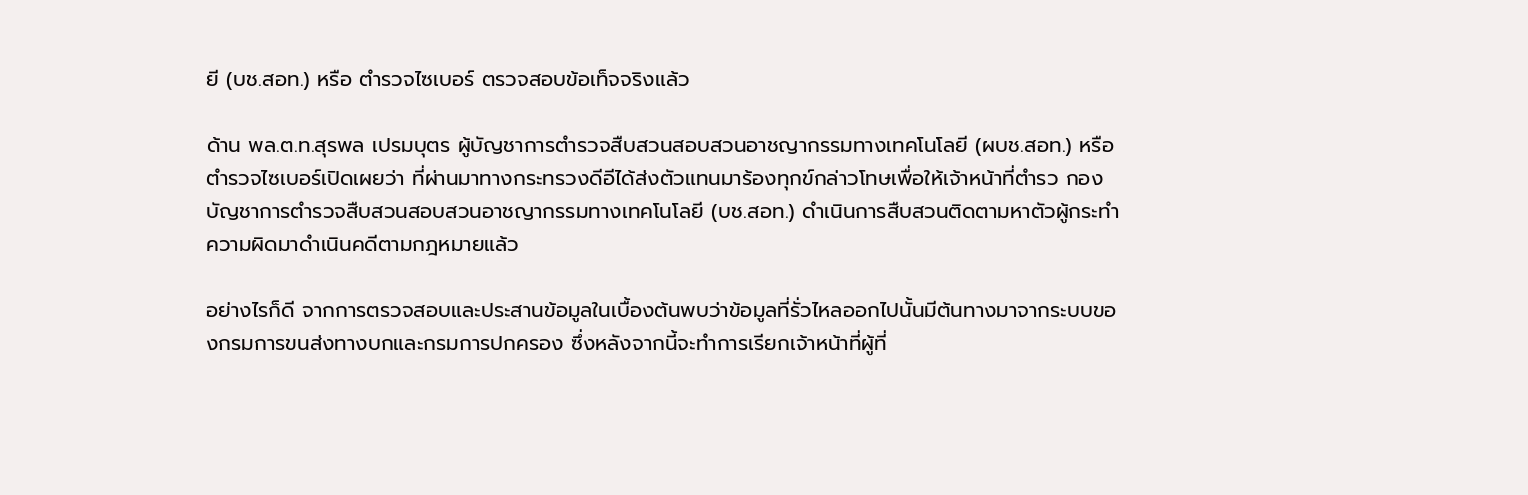ยี (บช.สอท.) หรือ ตำรวจไซเบอร์ ตรวจสอบข้อเท็จจริงแล้ว

ด้าน พล.ต.ท.สุรพล เปรมบุตร ผู้บัญชาการตำรวจสืบสวนสอบสวนอาชญากรรมทางเทคโนโลยี (ผบช.สอท.) หรือ ตำรวจไซเบอร์เปิดเผยว่า ที่ผ่านมาทางกระทรวงดีอีได้ส่งตัวแทนมาร้องทุกข์กล่าวโทษเพื่อให้เจ้าหน้าที่ตำรว กองบัญชาการตำรวจสืบสวนสอบสวนอาชญากรรมทางเทคโนโลยี (บช.สอท.) ดำเนินการสืบสวนติดตามหาตัวผู้กระทำความผิดมาดำเนินคดีตามกฎหมายแล้ว

อย่างไรก็ดี จากการตรวจสอบและประสานข้อมูลในเบื้องต้นพบว่าข้อมูลที่รั่วไหลออกไปนั้นมีต้นทางมาจากระบบของกรมการขนส่งทางบกและกรมการปกครอง ซึ่งหลังจากนี้จะทำการเรียกเจ้าหน้าที่ผู้ที่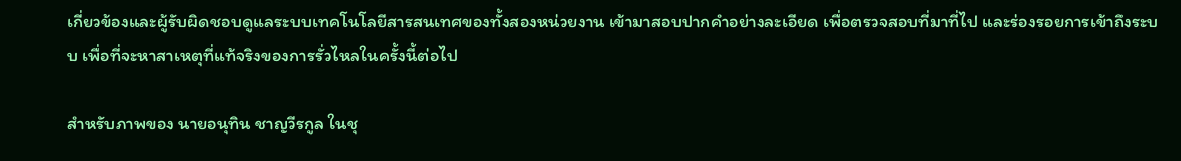เกี่ยวข้องและผู้รับผิดชอบดูแลระบบเทคโนโลยีสารสนเทศของทั้งสองหน่วยงาน เข้ามาสอบปากคำอย่างละเอียด เพื่อตรวจสอบที่มาที่ไป และร่องรอยการเข้าถึงระบบ เพื่อที่จะหาสาเหตุที่แท้จริงของการรั่วไหลในครั้งนี้ต่อไป

สำหรับภาพของ นายอนุทิน ชาญวีรกูล ในชุ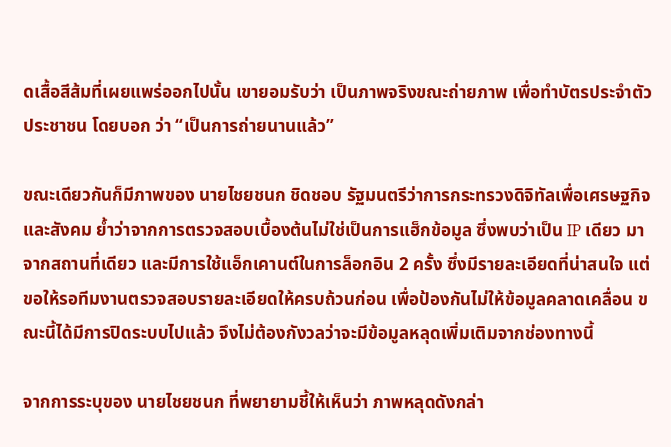ดเสื้อสีส้มที่เผยแพร่ออกไปนั้น เขายอมรับว่า เป็นภาพจริงขณะถ่ายภาพ เพื่อทำบัตรประจำตัวประชาชน โดยบอก ว่า “เป็นการถ่ายนานแล้ว”

ขณะเดียวกันก็มีภาพของ นายไชยชนก ชิดชอบ รัฐมนตรีว่าการกระทรวงดิจิทัลเพื่อเศรษฐกิจและสังคม ย้ำว่าจากการตรวจสอบเบื้องต้นไม่ใช่เป็นการแฮ็กข้อมูล ซึ่งพบว่าเป็น IP เดียว มาจากสถานที่เดียว และมีการใช้แอ็กเคานต์ในการล็อกอิน 2 ครั้ง ซึ่งมีรายละเอียดที่น่าสนใจ แต่ขอให้รอทีมงานตรวจสอบรายละเอียดให้ครบถ้วนก่อน เพื่อป้องกันไม่ให้ข้อมูลคลาดเคลื่อน ขณะนี้ได้มีการปิดระบบไปแล้ว จึงไม่ต้องกังวลว่าจะมีข้อมูลหลุดเพิ่มเติมจากช่องทางนี้

จากการระบุของ นายไชยชนก ที่พยายามชี้ให้เห็นว่า ภาพหลุดดังกล่า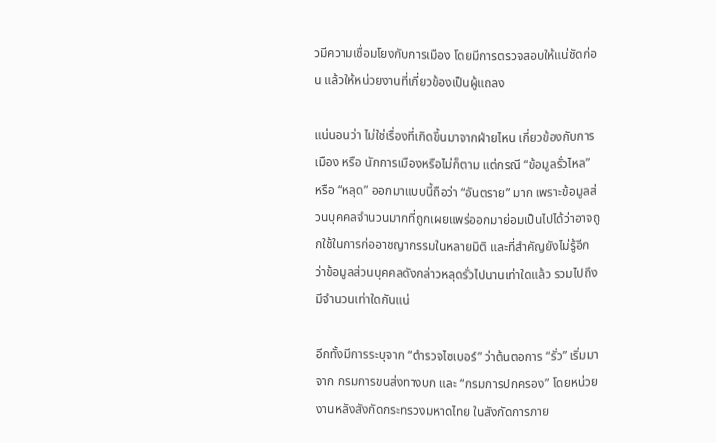วมีความเชื่อมโยงกับการเมือง โดยมีการตรวจสอบให้แน่ชัดก่อน แล้วให้หน่วยงานที่เกี่ยวข้องเป็นผู้แถลง

แน่นอนว่า ไม่ใช่เรื่องที่เกิดขึ้นมาจากฝ่ายไหน เกี่ยวข้องกับการเมือง หรือ นักการเมืองหรือไม่ก็ตาม แต่กรณี “ข้อมูลรั่วไหล” หรือ “หลุด” ออกมาแบบนี้ถือว่า “อันตราย” มาก เพราะข้อมูลส่วนบุคคลจำนวนมากที่ถูกเผยแพร่ออกมาย่อมเป็นไปได้ว่าอาจถูกใช้ในการก่ออาชญากรรมในหลายมิติ และที่สำคัญยังไม่รู้อีกว่าข้อมูลส่วนบุคคลดังกล่าวหลุดรั่วไปนานเท่าใดแล้ว รวมไปถึงมีจำนวนเท่าใดกันแน่

อีกทั้งมีการระบุจาก “ตำรวจไซเบอร์” ว่าต้นตอการ “รั่ว” เริ่มมาจาก กรมการขนส่งทางบก และ “กรมการปกครอง” โดยหน่วยงานหลังสังกัดกระทรวงมหาดไทย ในสังกัดการภาย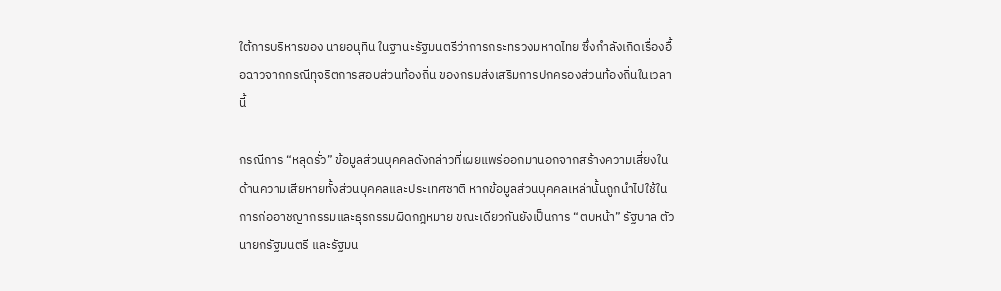ใต้การบริหารของ นายอนุทิน ในฐานะรัฐมนตรีว่าการกระทรวงมหาดไทย ซึ่งกำลังเกิดเรื่องอื้อฉาวจากกรณีทุจริตการสอบส่วนท้องถิ่น ของกรมส่งเสริมการปกครองส่วนท้องถิ่นในเวลานี้

กรณีการ “หลุดรั่ว” ข้อมูลส่วนบุคคลดังกล่าวที่เผยแพร่ออกมานอกจากสร้างความเสี่ยงในด้านความเสียหายทั้งส่วนบุคคลและประเทศชาติ หากข้อมูลส่วนบุคคลเหล่านั้นถูกนำไปใช้ในการก่ออาชญากรรมและธุรกรรมผิดกฎหมาย ขณะเดียวกันยังเป็นการ “ตบหน้า” รัฐบาล ตัวนายกรัฐมนตรี และรัฐมน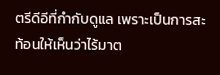ตรีดีอีที่กำกับดูแล เพราะเป็นการสะท้อนให้เห็นว่าไร้มาต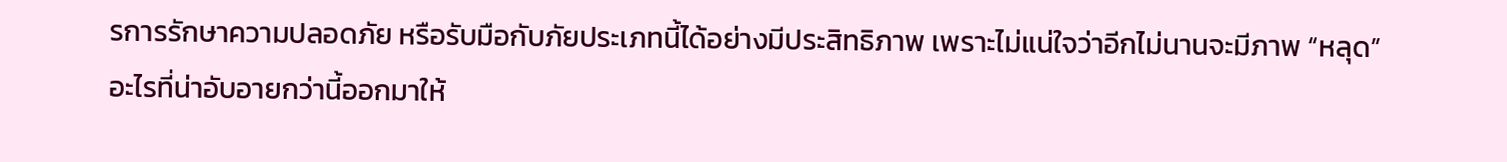รการรักษาความปลอดภัย หรือรับมือกับภัยประเภทนี้ได้อย่างมีประสิทธิภาพ เพราะไม่แน่ใจว่าอีกไม่นานจะมีภาพ “หลุด” อะไรที่น่าอับอายกว่านี้ออกมาให้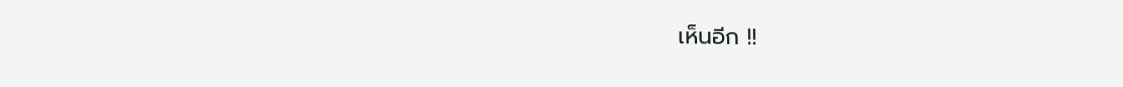เห็นอีก !!